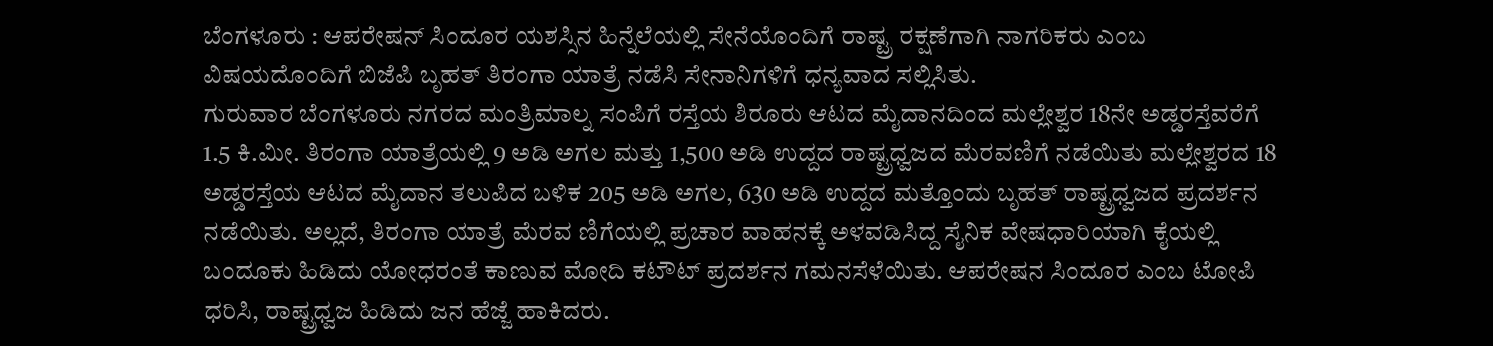ಬೆಂಗಳೂರು : ಆಪರೇಷನ್ ಸಿಂದೂರ ಯಶಸ್ಸಿನ ಹಿನ್ನೆಲೆಯಲ್ಲಿ ಸೇನೆಯೊಂದಿಗೆ ರಾಷ್ಟ್ರ ರಕ್ಷಣೆಗಾಗಿ ನಾಗರಿಕರು ಎಂಬ ವಿಷಯದೊಂದಿಗೆ ಬಿಜೆಪಿ ಬೃಹತ್ ತಿರಂಗಾ ಯಾತ್ರೆ ನಡೆಸಿ ಸೇನಾನಿಗಳಿಗೆ ಧನ್ಯವಾದ ಸಲ್ಲಿಸಿತು.
ಗುರುವಾರ ಬೆಂಗಳೂರು ನಗರದ ಮಂತ್ರಿಮಾಲ್ನ ಸಂಪಿಗೆ ರಸ್ತೆಯ ಶಿರೂರು ಆಟದ ಮೈದಾನದಿಂದ ಮಲ್ಲೇಶ್ವರ 18ನೇ ಅಡ್ಡರಸ್ತೆವರೆಗೆ 1.5 ಕಿ.ಮೀ. ತಿರಂಗಾ ಯಾತ್ರೆಯಲ್ಲಿ 9 ಅಡಿ ಅಗಲ ಮತ್ತು 1,500 ಅಡಿ ಉದ್ದದ ರಾಷ್ಟ್ರಧ್ವಜದ ಮೆರವಣಿಗೆ ನಡೆಯಿತು ಮಲ್ಲೇಶ್ವರದ 18 ಅಡ್ಡರಸ್ತೆಯ ಆಟದ ಮೈದಾನ ತಲುಪಿದ ಬಳಿಕ 205 ಅಡಿ ಅಗಲ, 630 ಅಡಿ ಉದ್ದದ ಮತ್ತೊಂದು ಬೃಹತ್ ರಾಷ್ಟ್ರಧ್ವಜದ ಪ್ರದರ್ಶನ ನಡೆಯಿತು. ಅಲ್ಲದೆ, ತಿರಂಗಾ ಯಾತ್ರೆ ಮೆರವ ಣಿಗೆಯಲ್ಲಿ ಪ್ರಚಾರ ವಾಹನಕ್ಕೆ ಅಳವಡಿಸಿದ್ದ ಸೈನಿಕ ವೇಷಧಾರಿಯಾಗಿ ಕೈಯಲ್ಲಿ ಬಂದೂಕು ಹಿಡಿದು ಯೋಧರಂತೆ ಕಾಣುವ ಮೋದಿ ಕಟೌಟ್ ಪ್ರದರ್ಶನ ಗಮನಸೆಳೆಯಿತು. ಆಪರೇಷನ ಸಿಂದೂರ ಎಂಬ ಟೋಪಿ ಧರಿಸಿ, ರಾಷ್ಟ್ರಧ್ವಜ ಹಿಡಿದು ಜನ ಹೆಜ್ಜೆ ಹಾಕಿದರು.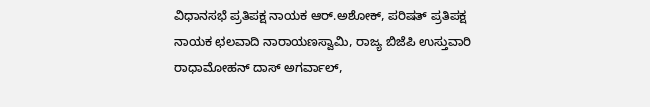ವಿಧಾನಸಭೆ ಪ್ರತಿಪಕ್ಷ ನಾಯಕ ಆರ್.ಅಶೋಕ್, ಪರಿಷತ್ ಪ್ರತಿಪಕ್ಷ ನಾಯಕ ಛಲವಾದಿ ನಾರಾಯಣಸ್ವಾಮಿ, ರಾಜ್ಯ ಬಿಜೆಪಿ ಉಸ್ತುವಾರಿ ರಾಧಾಮೋಹನ್ ದಾಸ್ ಅಗರ್ವಾಲ್,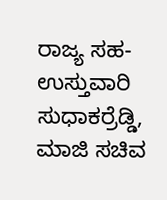ರಾಜ್ಯ ಸಹ-ಉಸ್ತುವಾರಿ ಸುಧಾಕರ್ರೆಡ್ಡಿ, ಮಾಜಿ ಸಚಿವ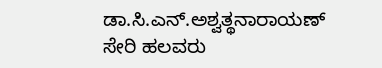ಡಾ.ಸಿ.ಎನ್.ಅಶ್ವತ್ಥನಾರಾಯಣ್ ಸೇರಿ ಹಲವರು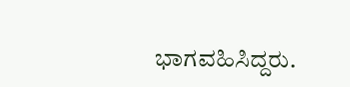ಭಾಗವಹಿಸಿದ್ದರು.